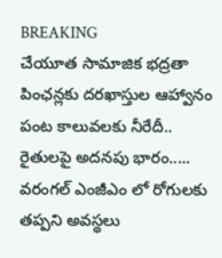BREAKING
చేయూత సామాజిక భద్రతా పింఛన్లకు దరఖాస్తుల ఆహ్వానం పంట కాలువలకు నీరేదీ.. రైతులపై అదనపు భారం..... వరంగల్ ఎంజీఎం లో రోగులకు తప్పని అవస్థలు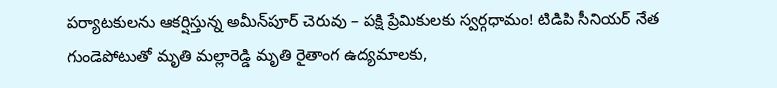పర్యాటకులను ఆకర్షిస్తున్న అమీన్‌పూర్ చెరువు – పక్షి ప్రేమికులకు స్వర్గధామం! టిడిపి సీనియర్ నేత గుండెపోటుతో మృతి మల్లారెడ్డి మృతి రైతాంగ ఉద్యమాలకు,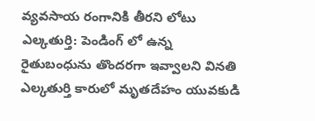వ్యవసాయ రంగానికి తీరని లోటు ఎల్కతుర్తి: పెండింగ్ లో ఉన్న రైతుబంధును తొందరగా ఇవ్వాలని వినతి ఎల్కతుర్తి కారులో మృతదేహం యువకుడి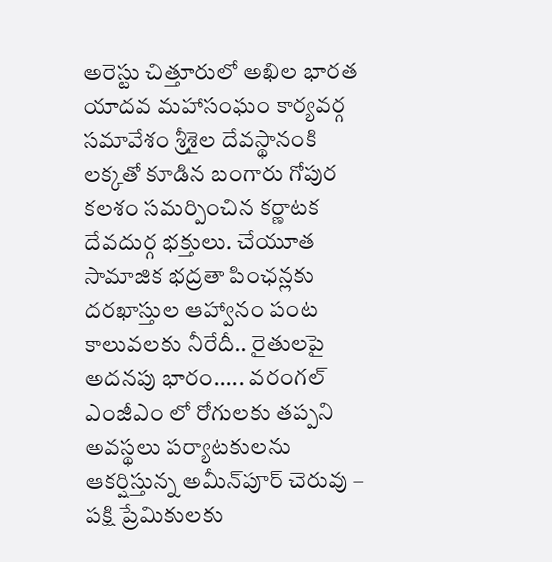అరెస్టు చిత్తూరులో అఖిల భారత యాదవ మహాసంఘం కార్యవర్గ సమావేశం శ్రీశైల దేవస్థానంకి లక్కతో కూడిన బంగారు గోపుర కలశం సమర్పించిన కర్ణాటక దేవదుర్గ భక్తులు. చేయూత సామాజిక భద్రతా పింఛన్లకు దరఖాస్తుల ఆహ్వానం పంట కాలువలకు నీరేదీ.. రైతులపై అదనపు భారం..... వరంగల్ ఎంజీఎం లో రోగులకు తప్పని అవస్థలు పర్యాటకులను ఆకర్షిస్తున్న అమీన్‌పూర్ చెరువు – పక్షి ప్రేమికులకు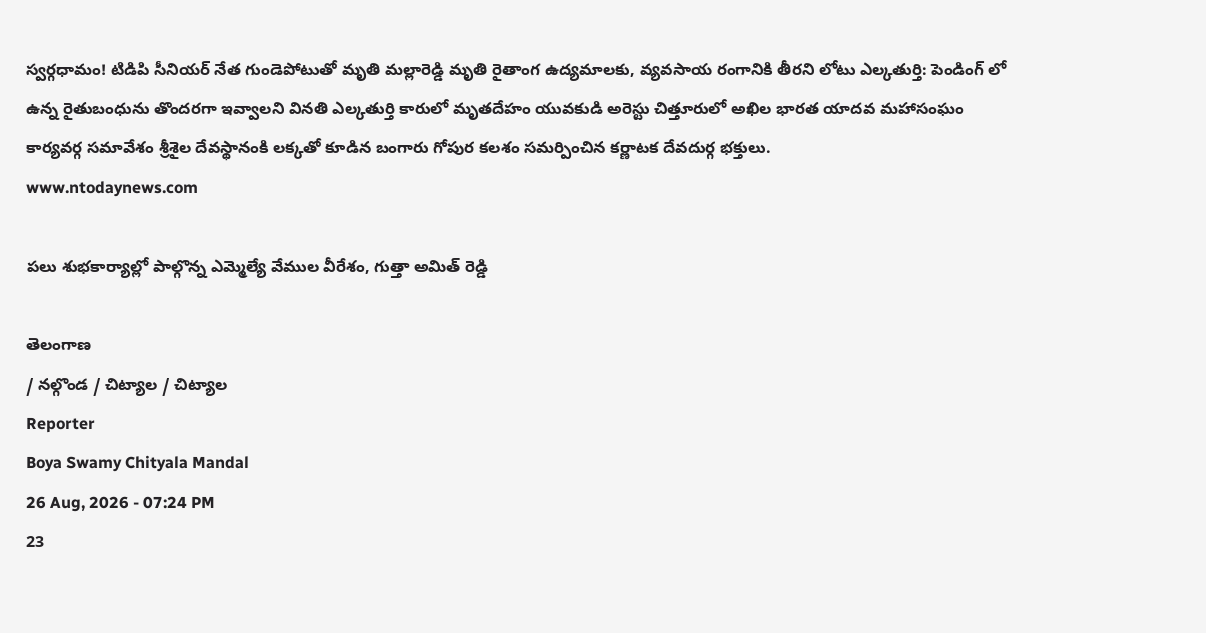స్వర్గధామం! టిడిపి సీనియర్ నేత గుండెపోటుతో మృతి మల్లారెడ్డి మృతి రైతాంగ ఉద్యమాలకు, వ్యవసాయ రంగానికి తీరని లోటు ఎల్కతుర్తి: పెండింగ్ లో ఉన్న రైతుబంధును తొందరగా ఇవ్వాలని వినతి ఎల్కతుర్తి కారులో మృతదేహం యువకుడి అరెస్టు చిత్తూరులో అఖిల భారత యాదవ మహాసంఘం కార్యవర్గ సమావేశం శ్రీశైల దేవస్థానంకి లక్కతో కూడిన బంగారు గోపుర కలశం సమర్పించిన కర్ణాటక దేవదుర్గ భక్తులు.
www.ntodaynews.com

పలు శుభకార్యాల్లో పాల్గొన్న ఎమ్మెల్యే వేముల వీరేశం, గుత్తా అమిత్ రెడ్డి

తెలంగాణ
/ నల్గొండ / చిట్యాల / చిట్యాల
Reporter
Boya Swamy Chityala Mandal
26 Aug, 2026 - 07:24 PM
23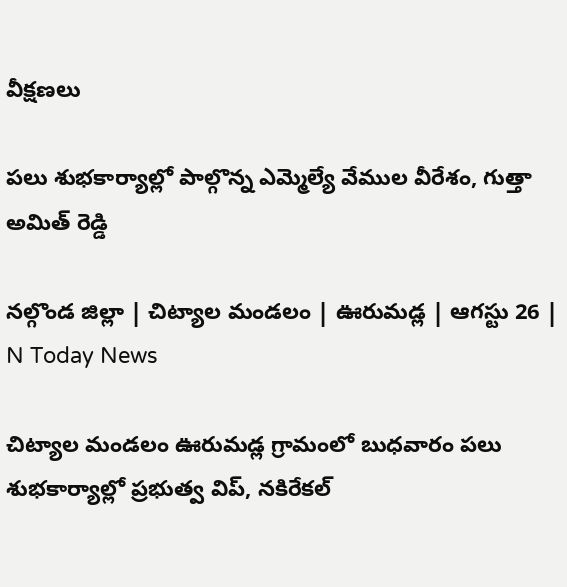వీక్షణలు

పలు శుభకార్యాల్లో పాల్గొన్న ఎమ్మెల్యే వేముల వీరేశం, గుత్తా అమిత్ రెడ్డి

నల్గొండ జిల్లా | చిట్యాల మండలం | ఊరుమడ్ల | ఆగస్టు 26 | N Today News

చిట్యాల మండలం ఊరుమడ్ల గ్రామంలో బుధవారం పలు శుభకార్యాల్లో ప్రభుత్వ విప్, నకిరేకల్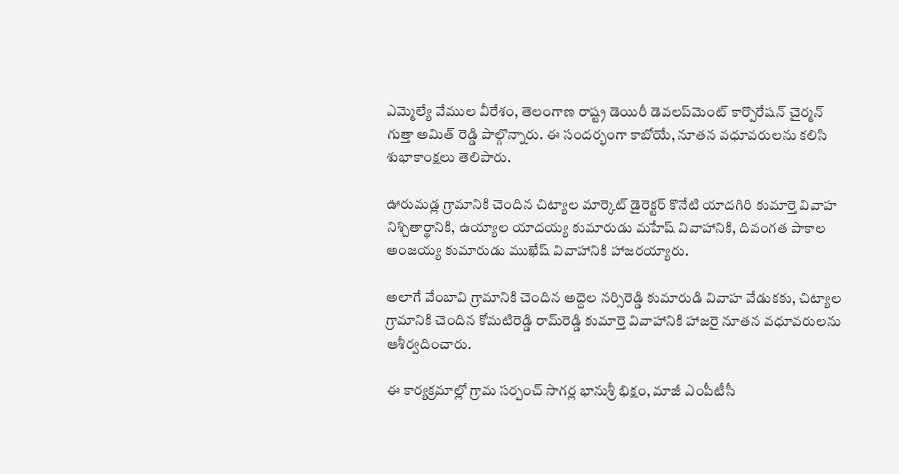ఎమ్మెల్యే వేముల వీరేశం, తెలంగాణ రాష్ట్ర డెయిరీ డెవలప్‌మెంట్ కార్పొరేషన్ చైర్మన్ గుత్తా అమిత్ రెడ్డి పాల్గొన్నారు. ఈ సందర్భంగా కాబోయే, నూతన వధూవరులను కలిసి శుభాకాంక్షలు తెలిపారు.

ఊరుమడ్ల గ్రామానికి చెందిన చిట్యాల మార్కెట్ డైరెక్టర్ కొనేటి యాదగిరి కుమార్తె వివాహ నిశ్చితార్థానికి, ఉయ్యాల యాదయ్య కుమారుడు మహేష్ వివాహానికి, దివంగత పాకాల అంజయ్య కుమారుడు ముఖేష్ వివాహానికి హాజరయ్యారు.

అలాగే వేంబావి గ్రామానికి చెందిన అద్దెల నర్సిరెడ్డి కుమారుడి వివాహ వేడుకకు, చిట్యాల గ్రామానికి చెందిన కోమటిరెడ్డి రామ్‌రెడ్డి కుమార్తె వివాహానికి హాజరై నూతన వధూవరులను ఆశీర్వదించారు.

ఈ కార్యక్రమాల్లో గ్రామ సర్పంచ్ సాగర్ల భానుశ్రీ భిక్షం, మాజీ ఎంపీటీసీ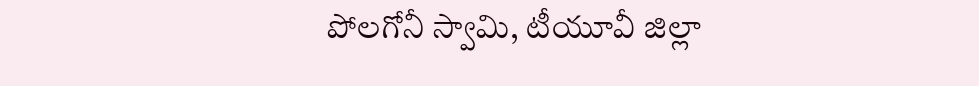పోలగోనీ స్వామి, టీయూవీ జిల్లా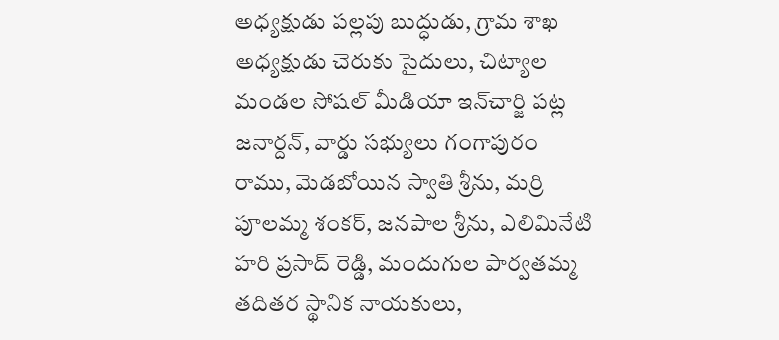అధ్యక్షుడు పల్లపు బుద్ధుడు, గ్రామ శాఖ అధ్యక్షుడు చెరుకు సైదులు, చిట్యాల మండల సోషల్ మీడియా ఇన్‌చార్జి పట్ల జనార్దన్, వార్డు సభ్యులు గంగాపురం రాము, మెడబోయిన స్వాతి శ్రీను, మర్రి పూలమ్మ శంకర్, జనపాల శ్రీను, ఎలిమినేటి హరి ప్రసాద్ రెడ్డి, మందుగుల పార్వతమ్మ తదితర స్థానిక నాయకులు,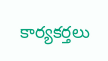కార్యకర్తలు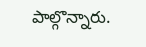పాల్గొన్నారు.